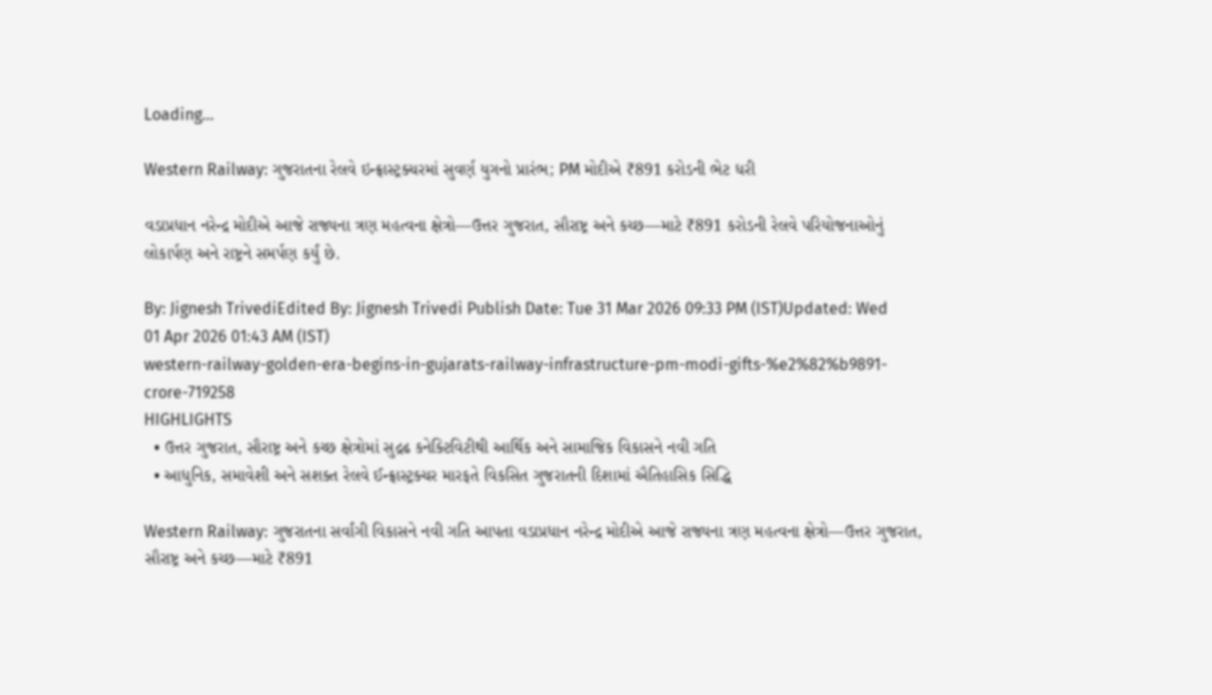Loading...

Western Railway: ગુજરાતના રેલવે ઇન્ફ્રાસ્ટ્રક્ચરમાં સુવર્ણ યુગનો પ્રારંભ; PM મોદીએ ₹891 કરોડની ભેટ ધરી

વડાપ્રધાન નરેન્દ્ર મોદીએ આજે રાજ્યના ત્રણ મહત્વના ક્ષેત્રો—ઉત્તર ગુજરાત, સૌરાષ્ટ્ર અને કચ્છ—માટે ₹891 કરોડની રેલવે પરિયોજનાઓનું લોકાર્પણ અને રાષ્ટ્રને સમર્પણ કર્યું છે.

By: Jignesh TrivediEdited By: Jignesh Trivedi Publish Date: Tue 31 Mar 2026 09:33 PM (IST)Updated: Wed 01 Apr 2026 01:43 AM (IST)
western-railway-golden-era-begins-in-gujarats-railway-infrastructure-pm-modi-gifts-%e2%82%b9891-crore-719258
HIGHLIGHTS
  • ઉત્તર ગુજરાત, સૌરાષ્ટ્ર અને કચ્છ ક્ષેત્રોમાં સુદ્રઢ કનેક્ટિવિટીથી આર્થિક અને સામાજિક વિકાસને નવી ગતિ
  • આધુનિક, સમાવેશી અને સશક્ત રેલવે ઈન્ફ્રાસ્ટ્રક્ચર મારફતે વિકસિત ગુજરાતની દિશામાં ઐતિહાસિક સિદ્ધિ

Western Railway: ગુજરાતના સર્વાંગી વિકાસને નવી ગતિ આપતા વડાપ્રધાન નરેન્દ્ર મોદીએ આજે રાજ્યના ત્રણ મહત્વના ક્ષેત્રો—ઉત્તર ગુજરાત, સૌરાષ્ટ્ર અને કચ્છ—માટે ₹891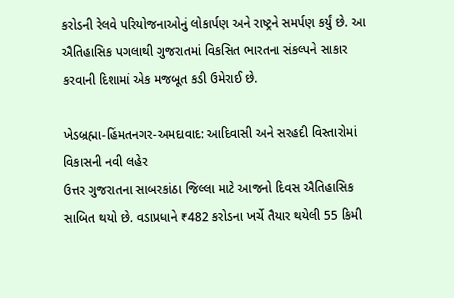કરોડની રેલવે પરિયોજનાઓનું લોકાર્પણ અને રાષ્ટ્રને સમર્પણ કર્યું છે. આ ઐતિહાસિક પગલાથી ગુજરાતમાં વિકસિત ભારતના સંકલ્પને સાકાર કરવાની દિશામાં એક મજબૂત કડી ઉમેરાઈ છે.

ખેડબ્રહ્મા-હિંમતનગર-અમદાવાદ: આદિવાસી અને સરહદી વિસ્તારોમાં વિકાસની નવી લહેર
ઉત્તર ગુજરાતના સાબરકાંઠા જિલ્લા માટે આજનો દિવસ ઐતિહાસિક સાબિત થયો છે. વડાપ્રધાને ₹482 કરોડના ખર્ચે તૈયાર થયેલી 55 કિમી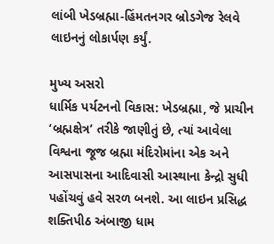લાંબી ખેડબ્રહ્મા-હિંમતનગર બ્રોડગેજ રેલવે લાઇનનું લોકાર્પણ કર્યું.

મુખ્ય અસરો
ધાર્મિક પર્યટનનો વિકાસ: ખેડબ્રહ્મા, જે પ્રાચીન ‘બ્રહ્મક્ષેત્ર’ તરીકે જાણીતું છે, ત્યાં આવેલા વિશ્વના જૂજ બ્રહ્મા મંદિરોમાંના એક અને આસપાસના આદિવાસી આસ્થાના કેન્દ્રો સુધી પહોંચવું હવે સરળ બનશે. આ લાઇન પ્રસિદ્ધ શક્તિપીઠ અંબાજી ધામ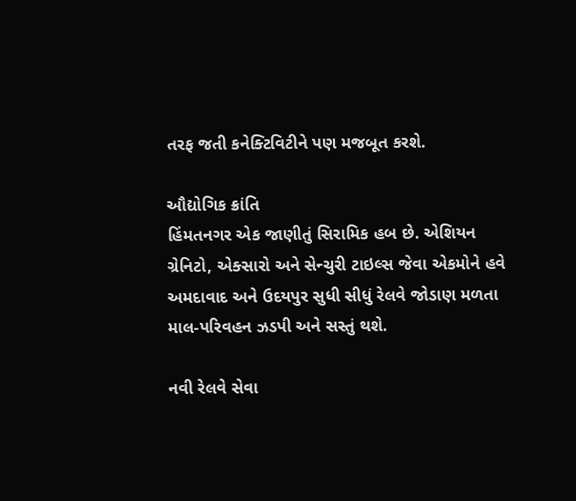તરફ જતી કનેક્ટિવિટીને પણ મજબૂત કરશે.

ઔદ્યોગિક ક્રાંતિ
હિંમતનગર એક જાણીતું સિરામિક હબ છે. એશિયન ગ્રેનિટો, એક્સારો અને સેન્ચુરી ટાઇલ્સ જેવા એકમોને હવે અમદાવાદ અને ઉદયપુર સુધી સીધું રેલવે જોડાણ મળતા માલ-પરિવહન ઝડપી અને સસ્તું થશે.

નવી રેલવે સેવા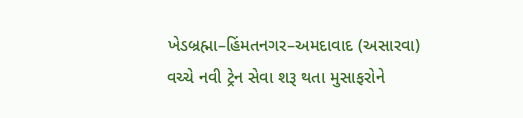ખેડબ્રહ્મા–હિંમતનગર–અમદાવાદ (અસારવા) વચ્ચે નવી ટ્રેન સેવા શરૂ થતા મુસાફરોને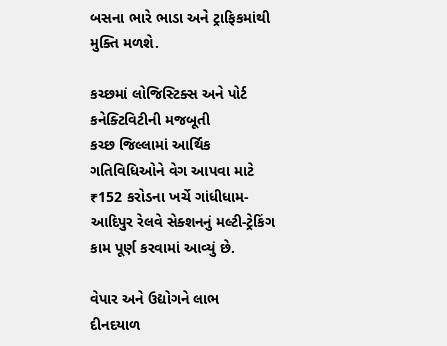બસના ભારે ભાડા અને ટ્રાફિકમાંથી મુક્તિ મળશે.

કચ્છમાં લોજિસ્ટિક્સ અને પોર્ટ કનેક્ટિવિટીની મજબૂતી
કચ્છ જિલ્લામાં આર્થિક ગતિવિધિઓને વેગ આપવા માટે ₹152 કરોડના ખર્ચે ગાંધીધામ-આદિપુર રેલવે સેક્શનનું મલ્ટી-ટ્રેકિંગ કામ પૂર્ણ કરવામાં આવ્યું છે.

વેપાર અને ઉદ્યોગને લાભ
દીનદયાળ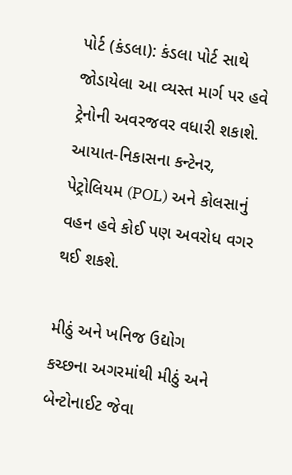પોર્ટ (કંડલા): કંડલા પોર્ટ સાથે જોડાયેલા આ વ્યસ્ત માર્ગ પર હવે ટ્રેનોની અવરજવર વધારી શકાશે. આયાત-નિકાસના કન્ટેનર, પેટ્રોલિયમ (POL) અને કોલસાનું વહન હવે કોઈ પણ અવરોધ વગર થઈ શકશે.

મીઠું અને ખનિજ ઉદ્યોગ
કચ્છના અગરમાંથી મીઠું અને બેન્ટોનાઈટ જેવા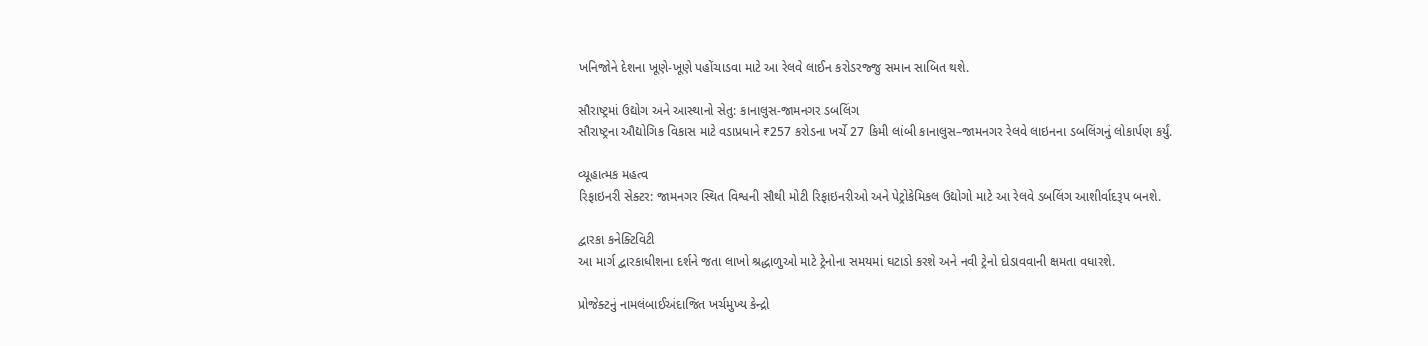ખનિજોને દેશના ખૂણે-ખૂણે પહોંચાડવા માટે આ રેલવે લાઈન કરોડરજ્જુ સમાન સાબિત થશે.

સૌરાષ્ટ્રમાં ઉદ્યોગ અને આસ્થાનો સેતુ: કાનાલુસ-જામનગર ડબલિંગ
સૌરાષ્ટ્રના ઔદ્યોગિક વિકાસ માટે વડાપ્રધાને ₹257 કરોડના ખર્ચે 27 કિમી લાંબી કાનાલુસ–જામનગર રેલવે લાઇનના ડબલિંગનું લોકાર્પણ કર્યું.

વ્યૂહાત્મક મહત્વ
રિફાઇનરી સેક્ટર: જામનગર સ્થિત વિશ્વની સૌથી મોટી રિફાઇનરીઓ અને પેટ્રોકેમિકલ ઉદ્યોગો માટે આ રેલવે ડબલિંગ આશીર્વાદરૂપ બનશે.

દ્વારકા કનેક્ટિવિટી
આ માર્ગ દ્વારકાધીશના દર્શને જતા લાખો શ્રદ્ધાળુઓ માટે ટ્રેનોના સમયમાં ઘટાડો કરશે અને નવી ટ્રેનો દોડાવવાની ક્ષમતા વધારશે.

પ્રોજેક્ટનું નામલંબાઈઅંદાજિત ખર્ચમુખ્ય કેન્દ્રો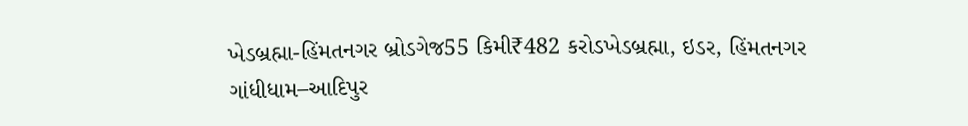ખેડબ્રહ્મા-હિંમતનગર બ્રોડગેજ55 કિમી₹482 કરોડખેડબ્રહ્મા, ઇડર, હિંમતનગર
ગાંધીધામ–આદિપુર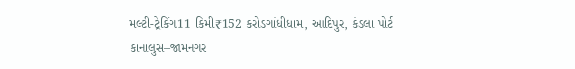મલ્ટી-ટ્રેકિંગ11 કિમી₹152 કરોડગાંધીધામ, આદિપુર, કંડલા પોર્ટ
કાનાલુસ–જામનગર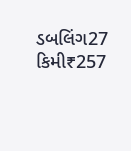ડબલિંગ27 કિમી₹257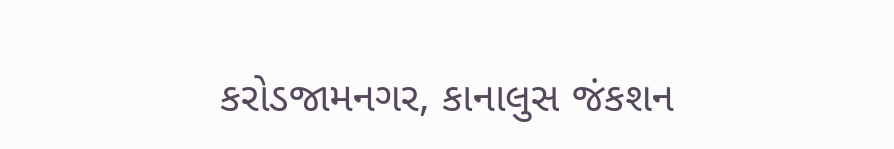કરોડજામનગર, કાનાલુસ જંકશન